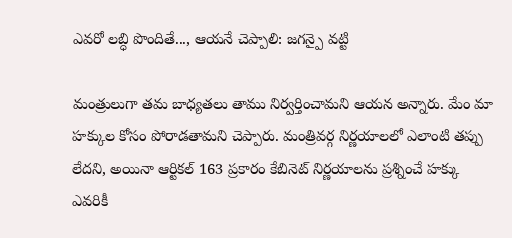ఎవరో లబ్ధి పొందితే..., ఆయనే చెప్పాలి: జగన్పై వట్టి

మంత్రులుగా తమ బాధ్యతలు తాము నిర్వర్తించామని ఆయన అన్నారు. మేం మా హక్కుల కోసం పోరాడతామని చెప్పారు. మంత్రివర్గ నిర్ణయాలలో ఎలాంటి తప్పు లేదని, అయినా ఆర్టికల్ 163 ప్రకారం కేబినెట్ నిర్ణయాలను ప్రశ్నించే హక్కు ఎవరికీ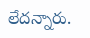లేదన్నారు.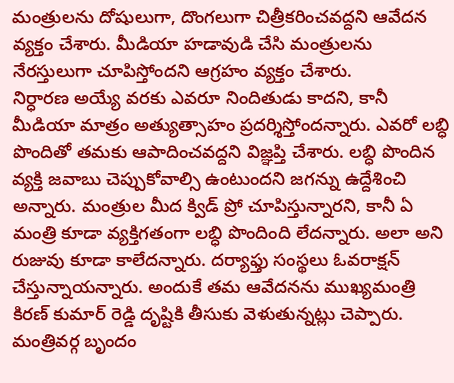మంత్రులను దోషులుగా, దొంగలుగా చిత్రీకరించవద్దని ఆవేదన వ్యక్తం చేశారు. మీడియా హడావుడి చేసి మంత్రులను నేరస్తులుగా చూపిస్తోందని ఆగ్రహం వ్యక్తం చేశారు.
నిర్ధారణ అయ్యే వరకు ఎవరూ నిందితుడు కాదని, కానీ మీడియా మాత్రం అత్యుత్సాహం ప్రదర్శిస్తోందన్నారు. ఎవరో లబ్ధి పొందితో తమకు ఆపాదించవద్దని విజ్ఞప్తి చేశారు. లబ్ధి పొందిన వ్యక్తి జవాబు చెప్పుకోవాల్సి ఉంటుందని జగన్ను ఉద్దేశించి అన్నారు. మంత్రుల మీద క్విడ్ ప్రో చూపిస్తున్నారని, కానీ ఏ మంత్రి కూడా వ్యక్తిగతంగా లబ్ధి పొందింది లేదన్నారు. అలా అని రుజువు కూడా కాలేదన్నారు. దర్యాఫ్తు సంస్థలు ఓవరాక్షన్ చేస్తున్నాయన్నారు. అందుకే తమ ఆవేదనను ముఖ్యమంత్రి కిరణ్ కుమార్ రెడ్డి దృష్టికి తీసుకు వెళుతున్నట్లు చెప్పారు.
మంత్రివర్గ బృందం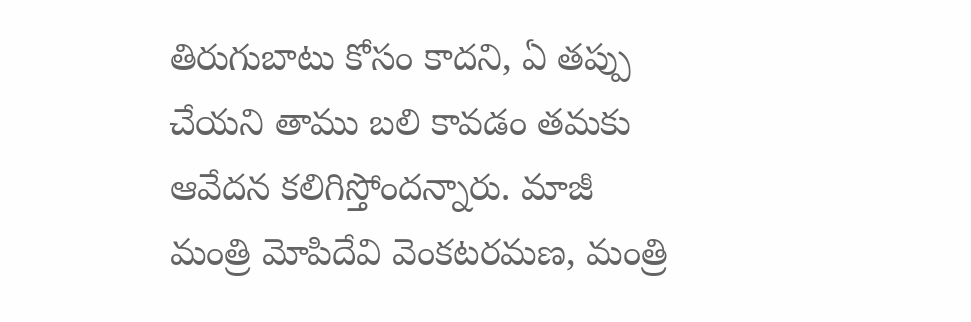తిరుగుబాటు కోసం కాదని, ఏ తప్పు చేయని తాము బలి కావడం తమకు ఆవేదన కలిగిస్తోందన్నారు. మాజీ మంత్రి మోపిదేవి వెంకటరమణ, మంత్రి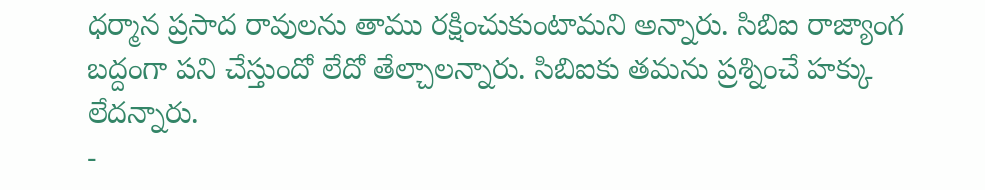ధర్మాన ప్రసాద రావులను తాము రక్షించుకుంటామని అన్నారు. సిబిఐ రాజ్యాంగ బద్దంగా పని చేస్తుందో లేదో తేల్చాలన్నారు. సిబిఐకు తమను ప్రశ్నించే హక్కు లేదన్నారు.
-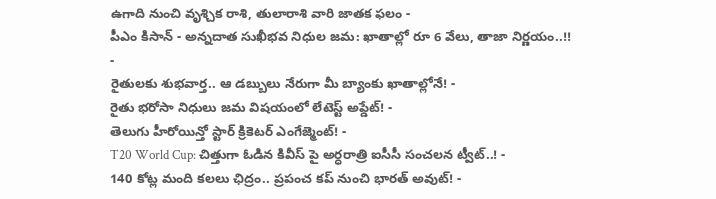ఉగాది నుంచి వృశ్చిక రాశి, తులారాశి వారి జాతక ఫలం -
పీఎం కిసాన్ - అన్నదాత సుఖీభవ నిధుల జమ: ఖాతాల్లో రూ 6 వేలు, తాజా నిర్ణయం..!! -
రైతులకు శుభవార్త.. ఆ డబ్బులు నేరుగా మీ బ్యాంకు ఖాతాల్లోనే! -
రైతు భరోసా నిధులు జమ విషయంలో లేటెస్ట్ అప్డేట్! -
తెలుగు హీరోయిన్తో స్టార్ క్రికెటర్ ఎంగేజ్మెంట్! -
T20 World Cup: చిత్తుగా ఓడిన కివీస్ పై అర్ధరాత్రి ఐసీసీ సంచలన ట్వీట్..! -
140 కోట్ల మంది కలలు ఛిద్రం.. ప్రపంచ కప్ నుంచి భారత్ అవుట్! -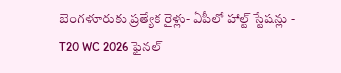బెంగళూరుకు ప్రత్యేక రైళ్లు- ఏపీలో హాల్ట్ స్టేషన్లు -
T20 WC 2026 ఫైనల్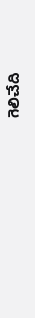గెలిచేది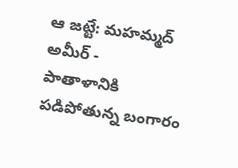ఆ జట్టే: మహమ్మద్ అమీర్ -
పాతాళానికి పడిపోతున్న బంగారం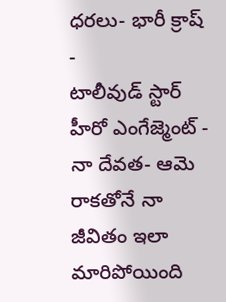ధరలు- భారీ క్రాష్ -
టాలీవుడ్ స్టార్ హీరో ఎంగేజ్మెంట్ -
నా దేవత- ఆమె రాకతోనే నా జీవితం ఇలా మారిపోయింది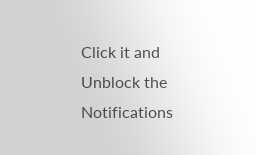Click it and Unblock the Notifications